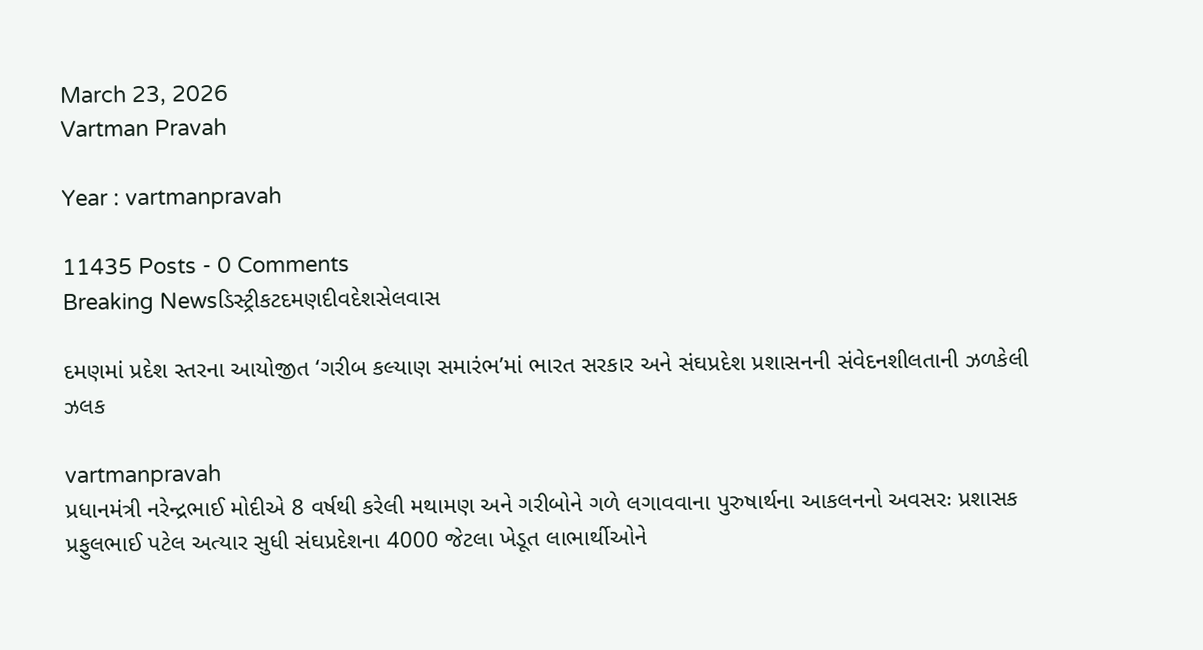March 23, 2026
Vartman Pravah

Year : vartmanpravah

11435 Posts - 0 Comments
Breaking Newsડિસ્ટ્રીકટદમણદીવદેશસેલવાસ

દમણમાં પ્રદેશ સ્‍તરના આયોજીત ‘ગરીબ કલ્‍યાણ સમારંભ’માં ભારત સરકાર અને સંઘપ્રદેશ પ્રશાસનની સંવેદનશીલતાની ઝળકેલી ઝલક

vartmanpravah
પ્રધાનમંત્રી નરેન્‍દ્રભાઈ મોદીએ 8 વર્ષથી કરેલી મથામણ અને ગરીબોને ગળે લગાવવાના પુરુષાર્થના આકલનનો અવસરઃ પ્રશાસક પ્રફુલભાઈ પટેલ અત્‍યાર સુધી સંઘપ્રદેશના 4000 જેટલા ખેડૂત લાભાર્થીઓને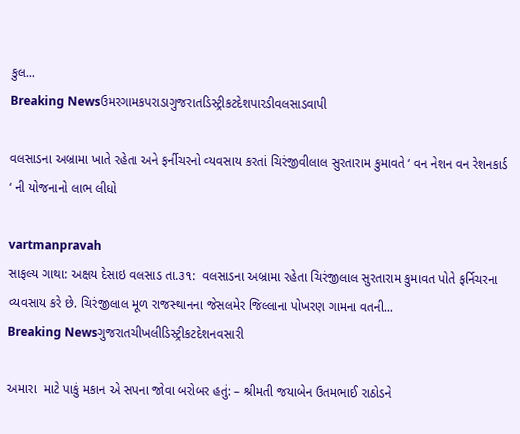કુલ...
Breaking Newsઉમરગામકપરાડાગુજરાતડિસ્ટ્રીકટદેશપારડીવલસાડવાપી

વલસાડના અબ્રામા ખાતે રહેતા અને ફર્નીચરનો વ્‍યવસાય કરતાં ચિરંજીવીલાલ સુરતારામ કુમાવતે ‘ વન નેશન વન રેશનકાર્ડ ‘ ની યોજનાનો લાભ લીધો

vartmanpravah
સાફલ્‍ય ગાથા: અક્ષય દેસાઇ વલસાડ તા.૩૧:  વલસાડના અબ્રામા રહેતા ચિરંજીલાલ સુરતારામ કુમાવત પોતે ફર્નિચરના વ્‍યવસાય કરે છે. ચિરંજીલાલ મૂળ રાજસ્‍થાનના જેસલમેર જિલ્‍લાના પોખરણ ગામના વતની...
Breaking Newsગુજરાતચીખલીડિસ્ટ્રીકટદેશનવસારી

અમારા  માટે પાકું મકાન એ સપના જોવા બરોબર હતું: – શ્રીમતી જયાબેન ઉતમભાઈ રાઠોડને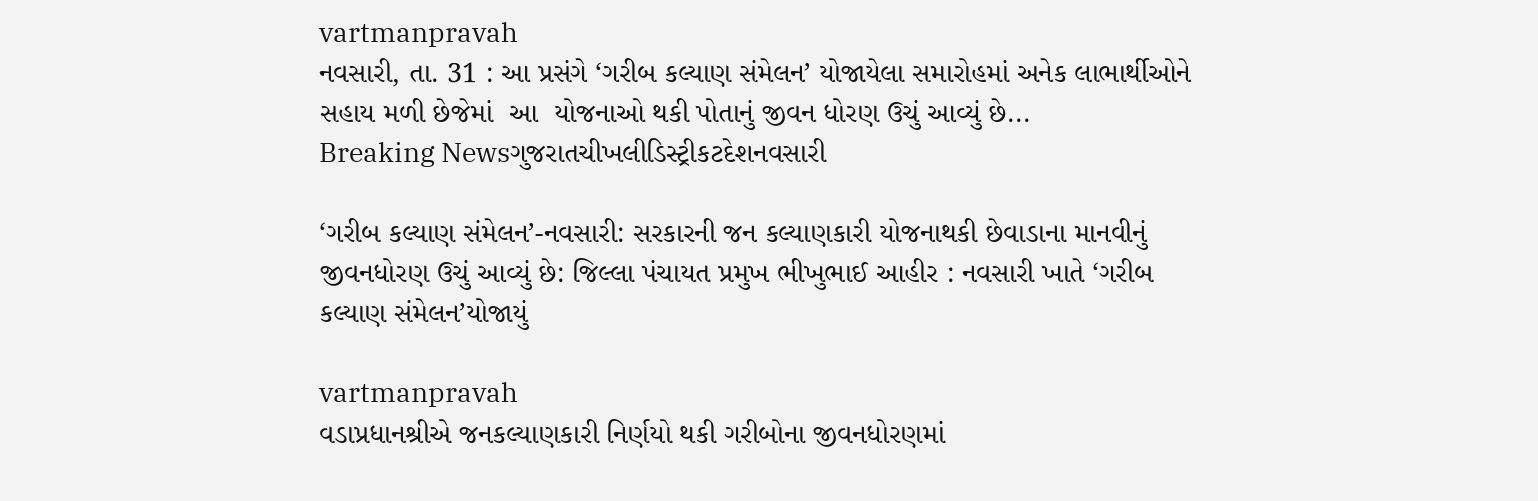vartmanpravah
નવસારી, તા. 31 : આ પ્રસંગે ‘ગરીબ કલ્યાણ સંમેલન’ યોજાયેલા સમારોહમાં અનેક લાભાર્થીઓને  સહાય મળી છેજેમાં  આ  યોજનાઓ થકી પોતાનું જીવન ધોરણ ઉચું આવ્યું છે...
Breaking Newsગુજરાતચીખલીડિસ્ટ્રીકટદેશનવસારી

‘ગરીબ કલ્યાણ સંમેલન’-નવસારી: સરકારની જન કલ્યાણકારી યોજનાથકી છેવાડાના માનવીનું  જીવનધોરણ ઉચું આવ્યું છે: જિલ્લા પંચાયત પ્રમુખ ભીખુભાઈ આહીર : નવસારી ખાતે ‘ગરીબ કલ્યાણ સંમેલન’યોજાયું

vartmanpravah
વડાપ્રધાનશ્રીએ જનકલ્યાણકારી નિર્ણયો થકી ગરીબોના જીવનધોરણમાં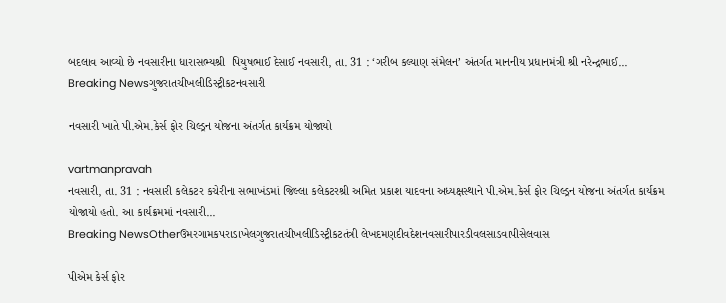બદલાવ આવ્યો છે નવસારીના ધારાસભ્યશ્રી  પિયુષભાઈ દેસાઈ નવસારી, તા. 31 : ‘ગરીબ કલ્યાણ સંમેલન’ અંતર્ગત માનનીય પ્રધાનમંત્રી શ્રી નરેન્દ્રભાઈ...
Breaking Newsગુજરાતચીખલીડિસ્ટ્રીકટનવસારી

નવસારી ખાતે પી.એમ.કેર્સ ફોર ચિલ્ડ્રન યોજના અંતર્ગત કાર્યક્રમ યોજાયો

vartmanpravah
નવસારી, તા. 31 : નવસારી કલેકટર કચેરીના સભાખંડમાં જિલ્લા કલેકટરશ્રી અમિત પ્રકાશ યાદવના અધ્યક્ષસ્થાને પી.એમ.કેર્સ ફોર ચિલ્ડ્રન યોજના અંતર્ગત કાર્યક્રમ યોજાયો હતો. આ કાર્યક્રમમાં નવસારી...
Breaking NewsOtherઉમરગામકપરાડાખેલગુજરાતચીખલીડિસ્ટ્રીકટતંત્રી લેખદમણદીવદેશનવસારીપારડીવલસાડવાપીસેલવાસ

પીએમ કેર્સ ફોર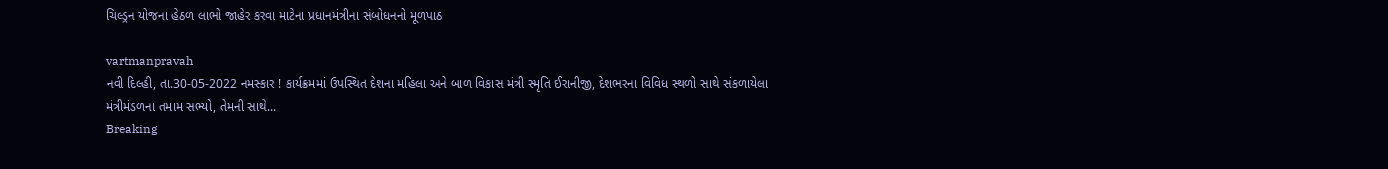ચિલ્ડ્રન યોજના હેઠળ લાભો જાહેર કરવા માટેના પ્રધાનમંત્રીના સંબોધનનો મૂળપાઠ

vartmanpravah
નવી દિલ્હી, તા.30-05-2022 નમસ્કાર ! કાર્યક્રમમાં ઉપસ્થિત દેશના મહિલા અને બાળ વિકાસ મંત્રી સ્મૃતિ ઈરાનીજી, દેશભરના વિવિધ સ્થળો સાથે સંકળાયેલા મંત્રીમંડળના તમામ સભ્યો, તેમની સાથે...
Breaking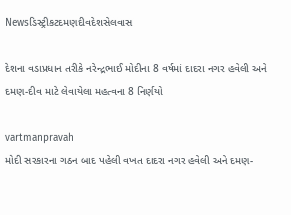Newsડિસ્ટ્રીકટદમણદીવદેશસેલવાસ

દેશના વડાપ્રધાન તરીકે નરેન્‍દ્રભાઈ મોદીના 8 વર્ષમાં દાદરા નગર હવેલી અને દમણ-દીવ માટે લેવાયેલા મહત્‍વના 8 નિર્ણયો

vartmanpravah
મોદી સરકારના ગઠન બાદ પહેલી વખત દાદરા નગર હવેલી અને દમણ-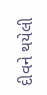દીવને થયેલી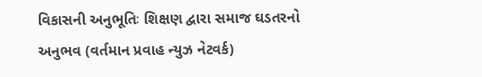વિકાસની અનુભૂતિઃ શિક્ષણ દ્વારા સમાજ ઘડતરનો અનુભવ (વર્તમાન પ્રવાહ ન્‍યુઝ નેટવર્ક)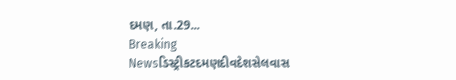દમણ, તા.29...
Breaking Newsડિસ્ટ્રીકટદમણદીવદેશસેલવાસ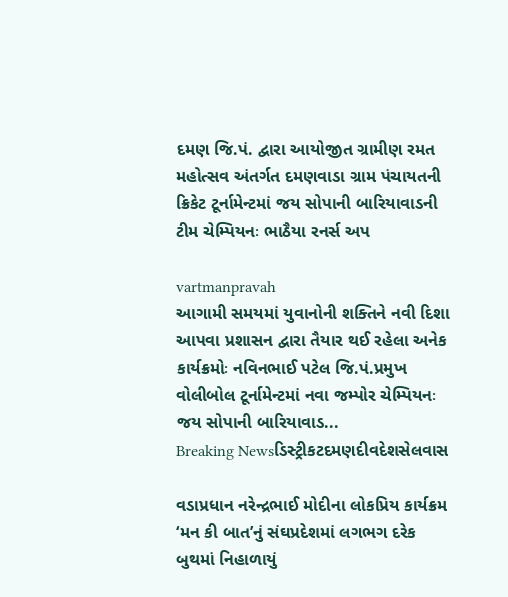દમણ જિ.પં. દ્વારા આયોજીત ગ્રામીણ રમત મહોત્‍સવ અંતર્ગત દમણવાડા ગ્રામ પંચાયતની ક્રિકેટ ટૂર્નામેન્‍ટમાં જય સોપાની બારિયાવાડની ટીમ ચેમ્‍પિયનઃ ભાઠૈયા રનર્સ અપ

vartmanpravah
આગામી સમયમાં યુવાનોની શક્‍તિને નવી દિશા આપવા પ્રશાસન દ્વારા તૈયાર થઈ રહેલા અનેક કાર્યક્રમોઃ નવિનભાઈ પટેલ જિ.પં.પ્રમુખ વોલીબોલ ટૂર્નામેન્‍ટમાં નવા જમ્‍પોર ચેમ્‍પિયનઃ જય સોપાની બારિયાવાડ...
Breaking Newsડિસ્ટ્રીકટદમણદીવદેશસેલવાસ

વડાપ્રધાન નરેન્‍દ્રભાઈ મોદીના લોકપ્રિય કાર્યક્રમ ‘મન કી બાત’નું સંઘપ્રદેશમાં લગભગ દરેક બુથમાં નિહાળાયું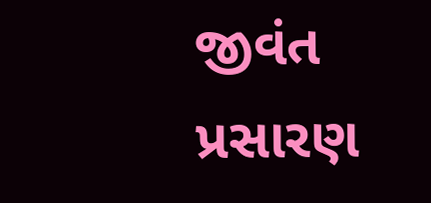જીવંત પ્રસારણ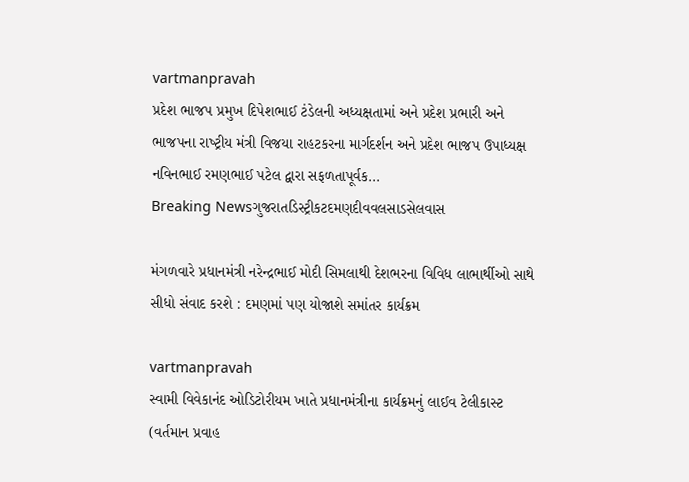vartmanpravah
પ્રદેશ ભાજપ પ્રમુખ દિપેશભાઈ ટંડેલની અધ્‍યક્ષતામાં અને પ્રદેશ પ્રભારી અને ભાજપના રાષ્‍ટ્રીય મંત્રી વિજયા રાહટકરના માર્ગદર્શન અને પ્રદેશ ભાજપ ઉપાધ્‍યક્ષ નવિનભાઈ રમણભાઈ પટેલ દ્વારા સફળતાપૂર્વક...
Breaking Newsગુજરાતડિસ્ટ્રીકટદમણદીવવલસાડસેલવાસ

મંગળવારે પ્રધાનમંત્રી નરેન્‍દ્રભાઈ મોદી સિમલાથી દેશભરના વિવિધ લાભાર્થીઓ સાથે સીધો સંવાદ કરશે : દમણમાં પણ યોજાશે સમાંતર કાર્યક્રમ

vartmanpravah
સ્‍વામી વિવેકાનંદ ઓડિટોરીયમ ખાતે પ્રધાનમંત્રીના કાર્યક્રમનું લાઈવ ટેલીકાસ્‍ટ (વર્તમાન પ્રવાહ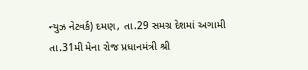ન્‍યુઝ નેટવર્ક) દમણ, તા.29 સમગ્ર દેશમાં અગામી તા.31મી મેના રોજ પ્રધાનમંત્રી શ્રી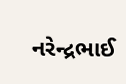નરેન્‍દ્રભાઈ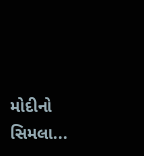મોદીનો સિમલા...